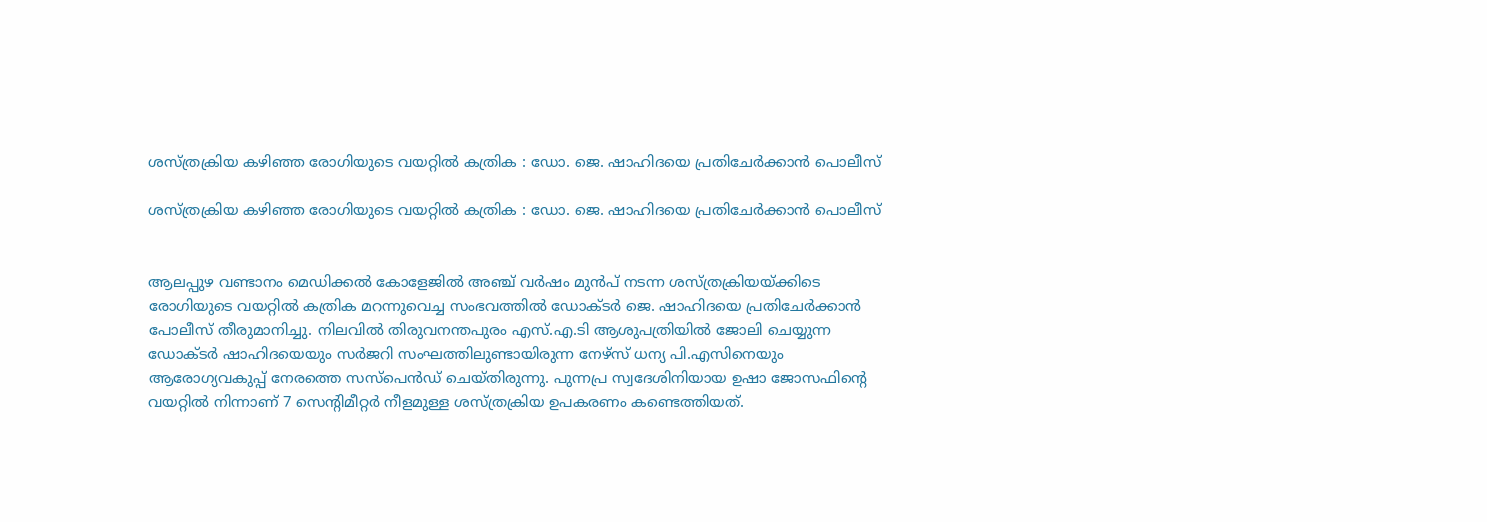ശസ്ത്രക്രിയ കഴിഞ്ഞ രോഗിയുടെ വയറ്റിൽ കത്രിക : ഡോ. ജെ. ഷാഹിദയെ പ്രതിചേർക്കാൻ പൊലീസ്

ശസ്ത്രക്രിയ കഴിഞ്ഞ രോഗിയുടെ വയറ്റിൽ കത്രിക : ഡോ. ജെ. ഷാഹിദയെ പ്രതിചേർക്കാൻ പൊലീസ്


ആലപ്പുഴ വണ്ടാനം മെഡിക്കൽ കോളേജിൽ അഞ്ച് വർഷം മുൻപ് നടന്ന ശസ്ത്രക്രിയയ്ക്കിടെ രോഗിയുടെ വയറ്റിൽ കത്രിക മറന്നുവെച്ച സംഭവത്തിൽ ഡോക്ടർ ജെ. ഷാഹിദയെ പ്രതിചേർക്കാൻ പോലീസ് തീരുമാനിച്ചു. നിലവിൽ തിരുവനന്തപുരം എസ്.എ.ടി ആശുപത്രിയിൽ ജോലി ചെയ്യുന്ന ഡോക്ടർ ഷാഹിദയെയും സർജറി സംഘത്തിലുണ്ടായിരുന്ന നേഴ്സ് ധന്യ പി.എസിനെയും ആരോഗ്യവകുപ്പ് നേരത്തെ സസ്പെൻഡ് ചെയ്തിരുന്നു. പുന്നപ്ര സ്വദേശിനിയായ ഉഷാ ജോസഫിന്റെ വയറ്റിൽ നിന്നാണ് 7 സെന്റിമീറ്റർ നീളമുള്ള ശസ്ത്രക്രിയ ഉപകരണം കണ്ടെത്തിയത്.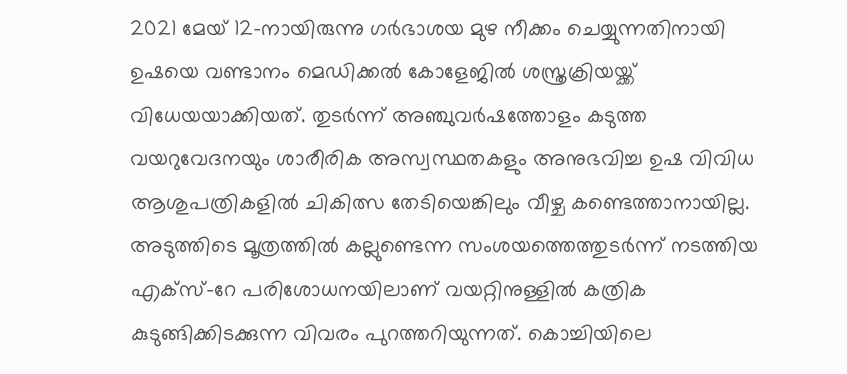2021 മേയ് 12-നായിരുന്നു ഗർഭാശയ മുഴ നീക്കം ചെയ്യുന്നതിനായി ഉഷയെ വണ്ടാനം മെഡിക്കൽ കോളേജിൽ ശസ്ത്രക്രിയയ്ക്ക് വിധേയയാക്കിയത്. തുടർന്ന് അഞ്ചുവർഷത്തോളം കടുത്ത വയറുവേദനയും ശാരീരിക അസ്വസ്ഥതകളും അനുഭവിച്ച ഉഷ വിവിധ ആശുപത്രികളിൽ ചികിത്സ തേടിയെങ്കിലും വീഴ്ച കണ്ടെത്താനായില്ല. അടുത്തിടെ മൂത്രത്തിൽ കല്ലുണ്ടെന്ന സംശയത്തെത്തുടർന്ന് നടത്തിയ എക്സ്-റേ പരിശോധനയിലാണ് വയറ്റിനുള്ളിൽ കത്രിക കുടുങ്ങിക്കിടക്കുന്ന വിവരം പുറത്തറിയുന്നത്. കൊച്ചിയിലെ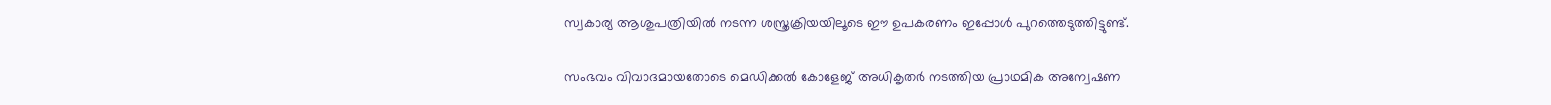സ്വകാര്യ ആശുപത്രിയിൽ നടന്ന ശസ്ത്രക്രിയയിലൂടെ ഈ ഉപകരണം ഇപ്പോൾ പുറത്തെടുത്തിട്ടുണ്ട്.

സംഭവം വിവാദമായതോടെ മെഡിക്കൽ കോളേജ് അധികൃതർ നടത്തിയ പ്രാഥമിക അന്വേഷണ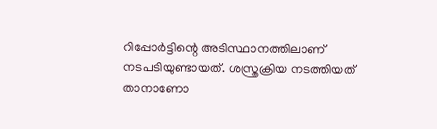റിപ്പോർട്ടിന്റെ അടിസ്ഥാനത്തിലാണ് നടപടിയുണ്ടായത്. ശസ്ത്രക്രിയ നടത്തിയത് താനാണോ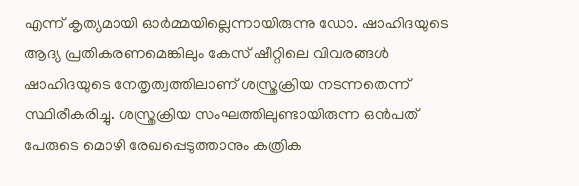എന്ന് കൃത്യമായി ഓർമ്മയില്ലെന്നായിരുന്നു ഡോ. ഷാഹിദയുടെ ആദ്യ പ്രതികരണമെങ്കിലും കേസ് ഷീറ്റിലെ വിവരങ്ങൾ ഷാഹിദയുടെ നേതൃത്വത്തിലാണ് ശസ്ത്രക്രിയ നടന്നതെന്ന് സ്ഥിരീകരിച്ചു. ശസ്ത്രക്രിയ സംഘത്തിലുണ്ടായിരുന്ന ഒൻപത് പേരുടെ മൊഴി രേഖപ്പെടുത്താനും കത്രിക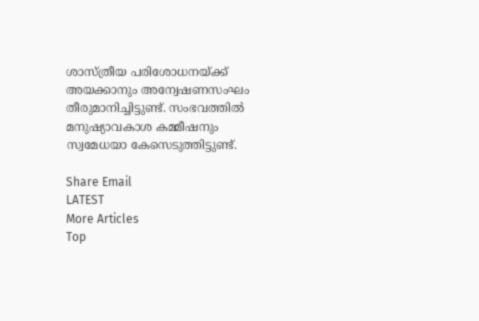ശാസ്ത്രീയ പരിശോധനയ്ക്ക് അയക്കാനും അന്വേഷണസംഘം തീരുമാനിച്ചിട്ടുണ്ട്. സംഭവത്തിൽ മനുഷ്യാവകാശ കമ്മീഷനും സ്വമേധയാ കേസെടുത്തിട്ടുണ്ട്.

Share Email
LATEST
More Articles
Top